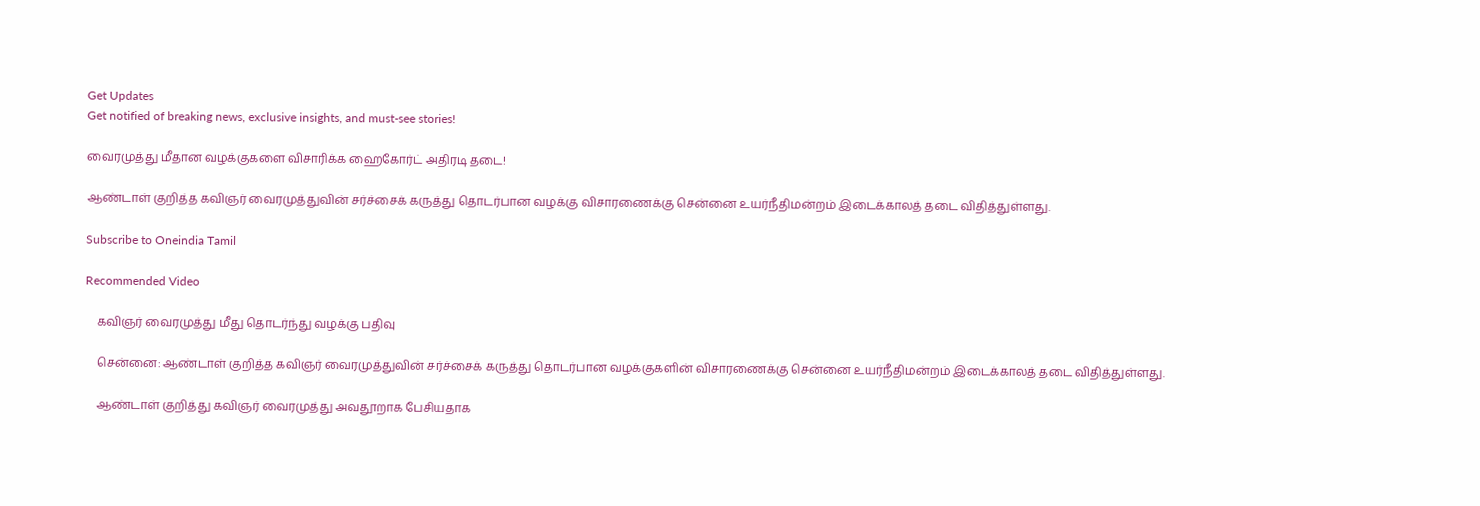Get Updates
Get notified of breaking news, exclusive insights, and must-see stories!

வைரமுத்து மீதான வழக்குகளை விசாரிக்க ஹைகோர்ட் அதிரடி தடை!

ஆண்டாள் குறித்த கவிஞர் வைரமுத்துவின் சர்ச்சைக் கருத்து தொடர்பான வழக்கு விசாரணைக்கு சென்னை உயர்நீதிமன்றம் இடைக்காலத் தடை விதித்துள்ளது.

Subscribe to Oneindia Tamil

Recommended Video

    கவிஞர் வைரமுத்து மீது தொடர்ந்து வழக்கு பதிவு

    சென்னை: ஆண்டாள் குறித்த கவிஞர் வைரமுத்துவின் சர்ச்சைக் கருத்து தொடர்பான வழக்குகளின் விசாரணைக்கு சென்னை உயர்நீதிமன்றம் இடைக்காலத் தடை விதித்துள்ளது.

    ஆண்டாள் குறித்து கவிஞர் வைரமுத்து அவதூறாக பேசியதாக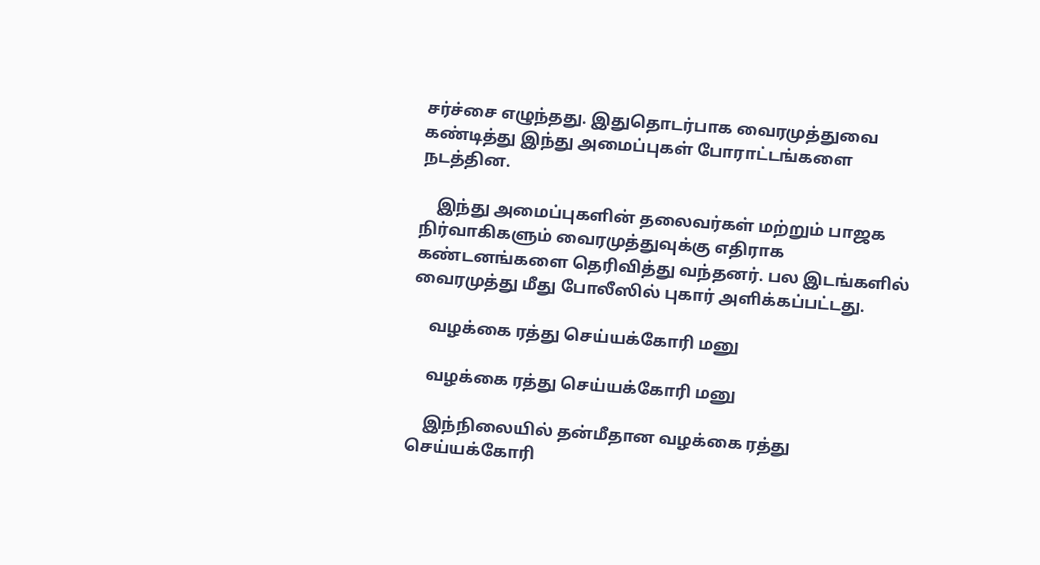சர்ச்சை எழுந்தது. இதுதொடர்பாக வைரமுத்துவை கண்டித்து இந்து அமைப்புகள் போராட்டங்களை நடத்தின.

    இந்து அமைப்புகளின் தலைவர்கள் மற்றும் பாஜக நிர்வாகிகளும் வைரமுத்துவுக்கு எதிராக கண்டனங்களை தெரிவித்து வந்தனர். பல இடங்களில் வைரமுத்து மீது போலீஸில் புகார் அளிக்கப்பட்டது.

    வழக்கை ரத்து செய்யக்கோரி மனு

    வழக்கை ரத்து செய்யக்கோரி மனு

    இந்நிலையில் தன்மீதான வழக்கை ரத்து செய்யக்கோரி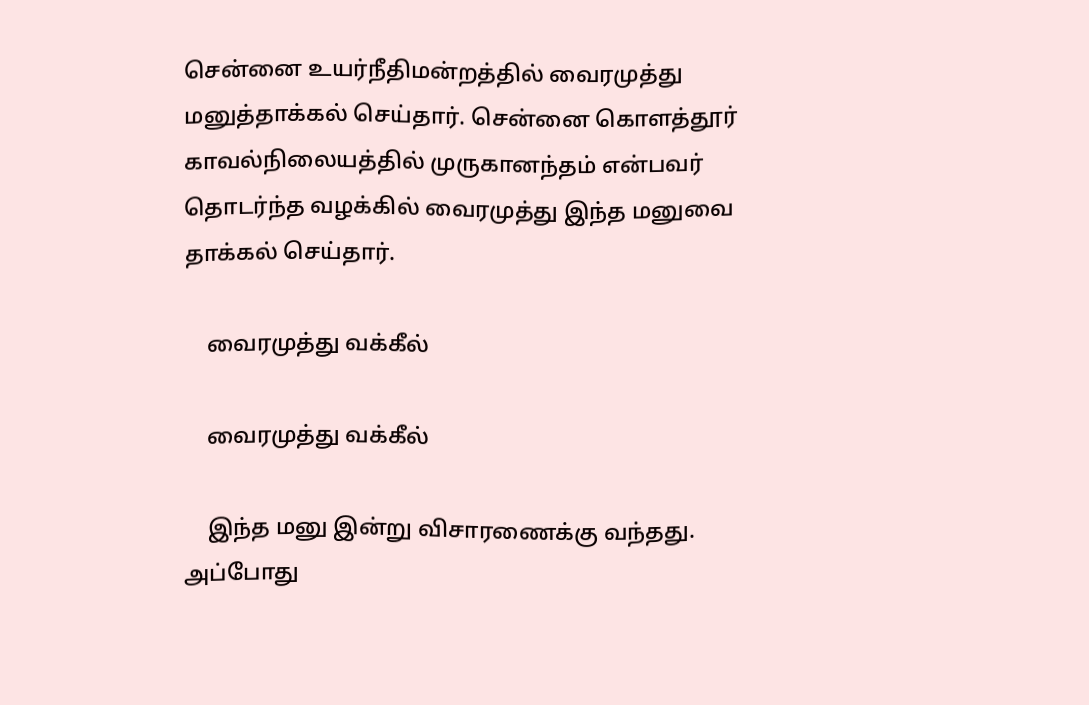சென்னை உயர்நீதிமன்றத்தில் வைரமுத்து மனுத்தாக்கல் செய்தார். சென்னை கொளத்தூர் காவல்நிலையத்தில் முருகானந்தம் என்பவர் தொடர்ந்த வழக்கில் வைரமுத்து இந்த மனுவை தாக்கல் செய்தார்.

    வைரமுத்து வக்கீல்

    வைரமுத்து வக்கீல்

    இந்த மனு இன்று விசாரணைக்கு வந்தது. அப்போது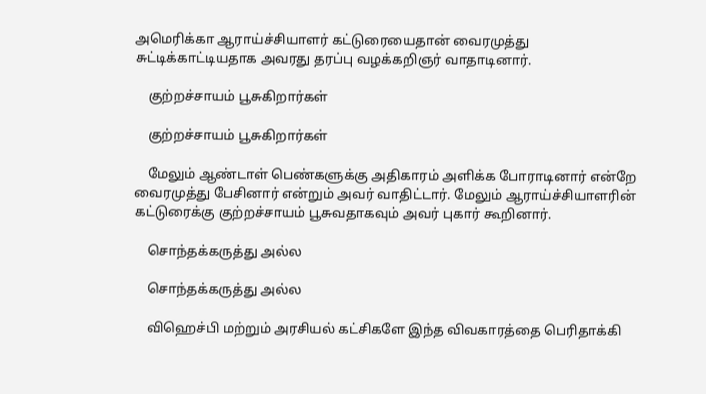அமெரிக்கா ஆராய்ச்சியாளர் கட்டுரையைதான் வைரமுத்து சுட்டிக்காட்டியதாக அவரது தரப்பு வழக்கறிஞர் வாதாடினார்.

    குற்றச்சாயம் பூசுகிறார்கள்

    குற்றச்சாயம் பூசுகிறார்கள்

    மேலும் ஆண்டாள் பெண்களுக்கு அதிகாரம் அளிக்க போராடினார் என்றே வைரமுத்து பேசினார் என்றும் அவர் வாதிட்டார். மேலும் ஆராய்ச்சியாளரின் கட்டுரைக்கு குற்றச்சாயம் பூசுவதாகவும் அவர் புகார் கூறினார்.

    சொந்தக்கருத்து அல்ல

    சொந்தக்கருத்து அல்ல

    விஹெச்பி மற்றும் அரசியல் கட்சிகளே இந்த விவகாரத்தை பெரிதாக்கி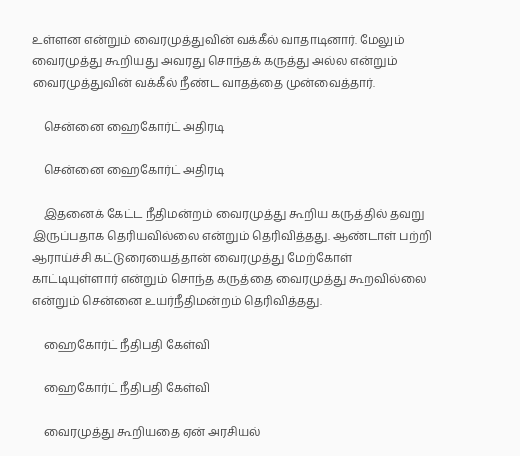உள்ளன என்றும் வைரமுத்துவின் வக்கீல் வாதாடினார். மேலும் வைரமுத்து கூறியது அவரது சொந்தக் கருத்து அல்ல என்றும் வைரமுத்துவின் வக்கீல் நீண்ட வாதத்தை முன்வைத்தார்.

    சென்னை ஹைகோர்ட் அதிரடி

    சென்னை ஹைகோர்ட் அதிரடி

    இதனைக் கேட்ட நீதிமன்றம் வைரமுத்து கூறிய கருத்தில் தவறு இருப்பதாக தெரியவில்லை என்றும் தெரிவித்தது. ஆண்டாள் பற்றி ஆராய்ச்சி கட்டுரையைத்தான் வைரமுத்து மேற்கோள் காட்டியுள்ளார் என்றும் சொந்த கருத்தை வைரமுத்து கூறவில்லை என்றும் சென்னை உயர்நீதிமன்றம் தெரிவித்தது.

    ஹைகோர்ட் நீதிபதி கேள்வி

    ஹைகோர்ட் நீதிபதி கேள்வி

    வைரமுத்து கூறியதை ஏன் அரசியல்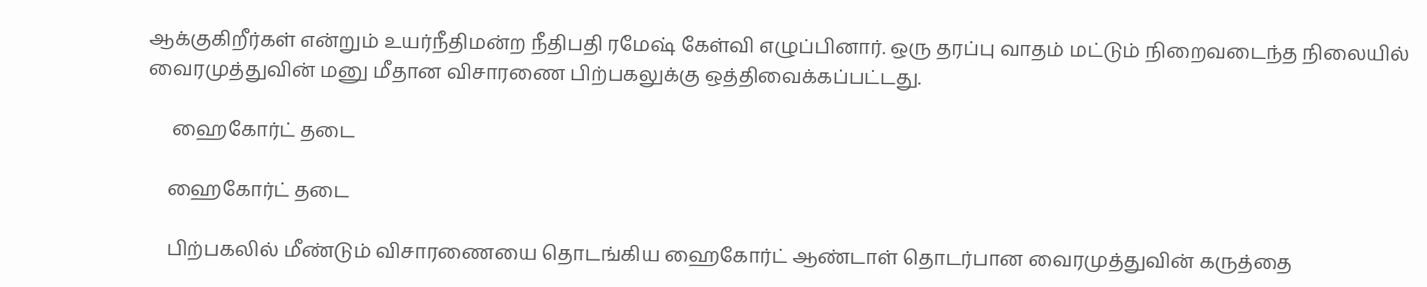ஆக்குகிறீர்கள் என்றும் உயர்நீதிமன்ற நீதிபதி ரமேஷ் கேள்வி எழுப்பினார். ஒரு தரப்பு வாதம் மட்டும் நிறைவடைந்த நிலையில் வைரமுத்துவின் மனு மீதான விசாரணை பிற்பகலுக்கு ஒத்திவைக்கப்பட்டது.

     ஹைகோர்ட் தடை

    ஹைகோர்ட் தடை

    பிற்பகலில் மீண்டும் விசாரணையை தொடங்கிய ஹைகோர்ட் ஆண்டாள் தொடர்பான வைரமுத்துவின் கருத்தை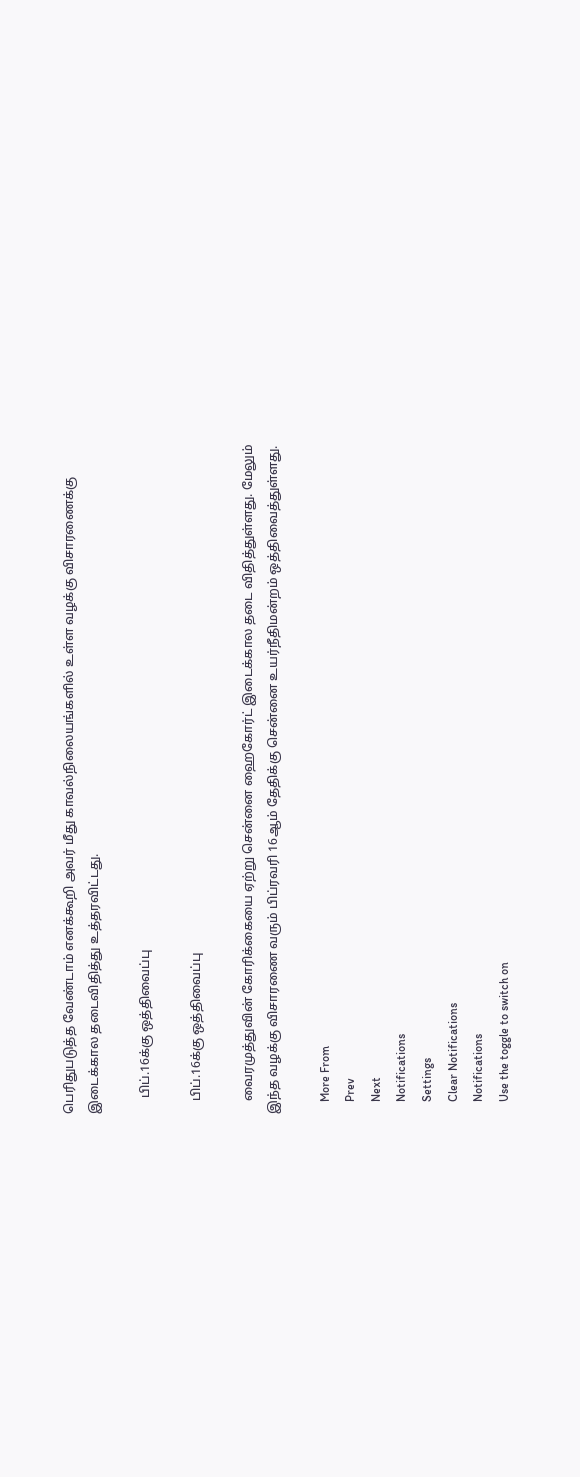பெரிதுபடுத்த வேண்டாம் எனக்கூறி அவர் மீது காவல்நிலையங்களில் உள்ள வழக்கு விசாரணைக்கு இடைக்கால தடைவிதித்து உத்தரவிட்டது.

     பிப்.16க்கு ஒத்திவைப்பு

    பிப்.16க்கு ஒத்திவைப்பு

    வைரமுத்துவின் கோரிக்கையை ஏற்று சென்னை ஹைகோர்ட் இடைக்கால தடை விதித்துள்ளது. மேலும் இந்த வழக்கு விசாரணை வரும் பிப்ரவரி 16ஆம் தேதிக்கு சென்னை உயர்நீதிமன்றம் ஒத்திவைத்துள்ளது.

    More From
    Prev
    Next
    Notifications
    Settings
    Clear Notifications
    Notifications
    Use the toggle to switch on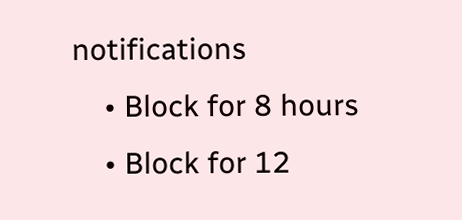notifications
    • Block for 8 hours
    • Block for 12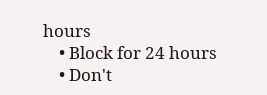hours
    • Block for 24 hours
    • Don't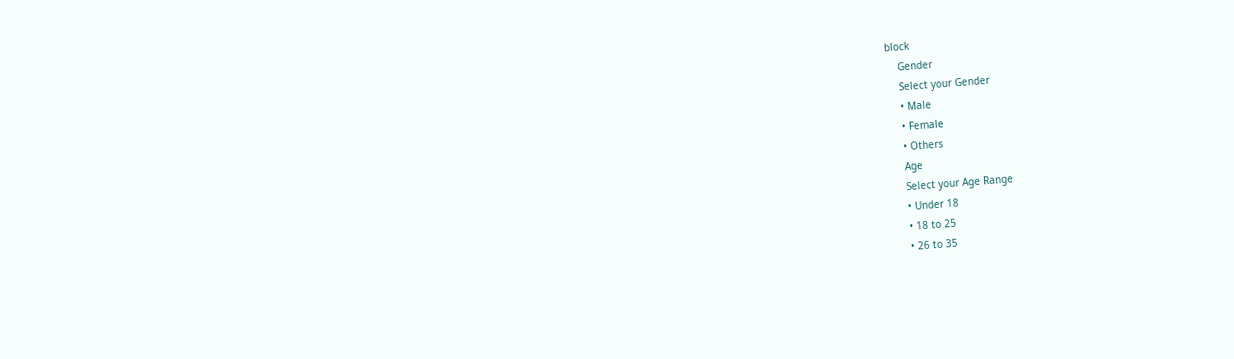block
    Gender
    Select your Gender
    • Male
    • Female
    • Others
    Age
    Select your Age Range
    • Under 18
    • 18 to 25
    • 26 to 35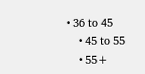• 36 to 45
    • 45 to 55
    • 55+